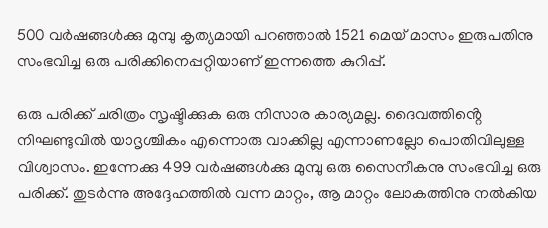500 വർഷങ്ങൾക്കു മുമ്പു കൃത്യമായി പറഞ്ഞാൽ 1521 മെയ് മാസം ഇരുപതിനു സംഭവിച്ച ഒരു പരിക്കിനെപ്പറ്റിയാണ് ഇന്നത്തെ കുറിപ്പ്.

ഒരു പരിക്ക് ചരിത്രം സൃഷ്ടിക്കുക ഒരു നിസാര കാര്യമല്ല. ദൈവത്തിൻ്റെ നിഘണ്ടുവിൽ യാദൃശ്ചികം എന്നൊരു വാക്കില്ല എന്നാണല്ലോ പൊതിവിലുള്ള വിശ്വാസം. ഇന്നേക്കു 499 വർഷങ്ങൾക്കു മുമ്പു ഒരു സൈനീകനു സംഭവിച്ച ഒരു പരിക്ക്. തുടർന്നു അദ്ദേഹത്തിൽ വന്ന മാറ്റം, ആ മാറ്റം ലോകത്തിനു നൽകിയ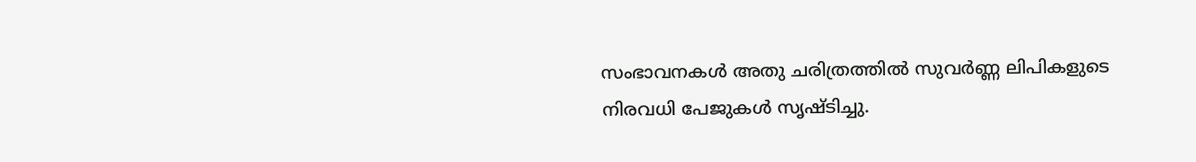സംഭാവനകൾ അതു ചരിത്രത്തിൽ സുവർണ്ണ ലിപികളുടെ നിരവധി പേജുകൾ സൃഷ്ടിച്ചു.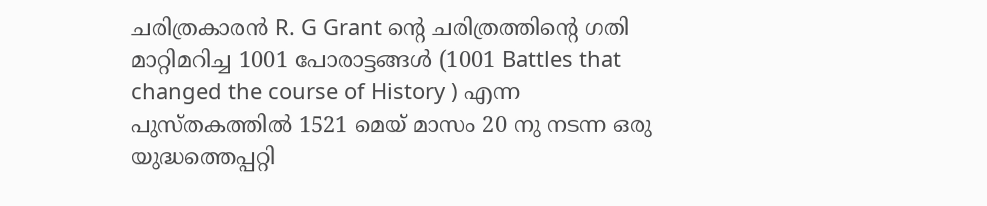ചരിത്രകാരൻ R. G Grant ൻ്റെ ചരിത്രത്തിൻ്റെ ഗതി മാറ്റിമറിച്ച 1001 പോരാട്ടങ്ങൾ (1001 Battles that changed the course of History ) എന്ന പുസ്തകത്തിൽ 1521 മെയ് മാസം 20 നു നടന്ന ഒരു യുദ്ധത്തെപ്പറ്റി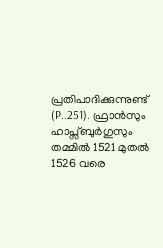പ്രതിപാദിക്കുന്നുണ്ട് (P..251). ഫ്രാൻസും ഹാപ്സ്ബുർഗുസും തമ്മിൽ 1521 മുതൽ 1526 വരെ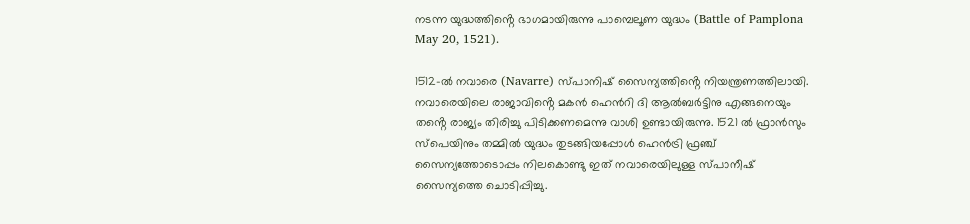നടന്ന യുദ്ധത്തിൻ്റെ ഭാഗമായിരുന്നു പാമ്പെലൂണ യുദ്ധം (Battle of Pamplona May 20, 1521).

1512-ൽ നവാരെ (Navarre) സ്പാനിഷ് സൈന്യത്തിൻ്റെ നിയന്ത്രണത്തിലായി. നവാരെയിലെ രാജാവിൻ്റെ മകൻ ഹെൻറി ദി ആൽബർട്ടിനു എങ്ങനെയും തൻ്റെ രാജ്യം തിരിച്ചു പിടിക്കണമെന്നു വാശി ഉണ്ടായിരുന്നു. 1521 ൽ ഫ്രാൻസും സ്‌പെയിനും തമ്മിൽ യുദ്ധം തുടങ്ങിയപ്പോൾ ഹെൻട്രി ഫ്രഞ്ച് സൈന്യത്തോടൊപ്പം നിലകൊണ്ടു ഇത് നവാരെയിലുള്ള സ്പാനീഷ് സൈന്യത്തെ ചൊടിപ്പിച്ചു.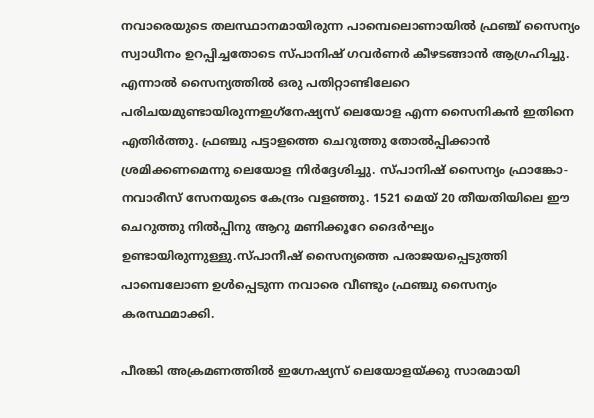നവാരെയുടെ തലസ്ഥാനമായിരുന്ന പാമ്പെലൊണായിൽ ഫ്രഞ്ച് സൈന്യം സ്വാധീനം ഉറപ്പിച്ചതോടെ സ്പാനിഷ് ഗവർണർ കീഴടങ്ങാൻ ആഗ്രഹിച്ചു. എന്നാൽ സൈന്യത്തിൽ ഒരു പതിറ്റാണ്ടിലേറെ പരിചയമുണ്ടായിരുന്നഇഗ്‌നേഷ്യസ് ലെയോള എന്ന സൈനികൻ ഇതിനെ എതിർത്തു. ഫ്രഞ്ചു പട്ടാളത്തെ ചെറുത്തു തോൽപ്പിക്കാൻ ശ്രമിക്കണമെന്നു ലെയോള നിർദ്ദേശിച്ചു. സ്പാനിഷ് സൈന്യം ഫ്രാങ്കോ-നവാരീസ് സേനയുടെ കേന്ദ്രം വളഞ്ഞു. 1521 മെയ് 20 തീയതിയിലെ ഈ ചെറുത്തു നിൽപ്പിനു ആറു മണിക്കൂറേ ദൈർഘ്യം ഉണ്ടായിരുന്നുള്ളു.സ്പാനീഷ് സൈന്യത്തെ പരാജയപ്പെടുത്തി പാമ്പെലോണ ഉൾപ്പെടുന്ന നവാരെ വീണ്ടും ഫ്രഞ്ചു സൈന്യം കരസ്ഥമാക്കി.

പീരങ്കി അക്രമണത്തിൽ ഇഗ്നേഷ്യസ് ലെയോളയ്ക്കു സാരമായി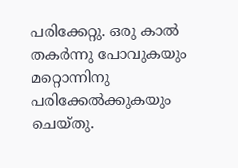പരിക്കേറ്റു. ഒരു കാൽ തകർന്നു പോവുകയും മറ്റൊന്നിനു പരിക്കേൽക്കുകയും ചെയ്തു.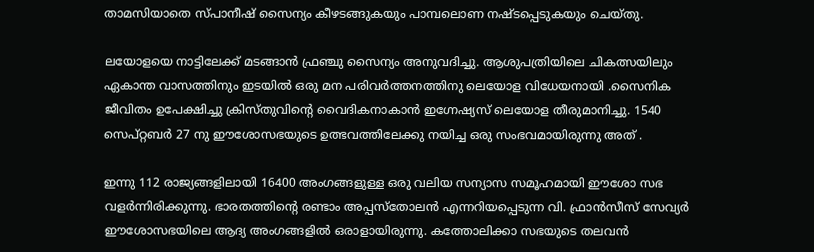താമസിയാതെ സ്പാനീഷ് സൈന്യം കീഴടങ്ങുകയും പാമ്പലൊണ നഷ്ടപ്പെടുകയും ചെയ്തു.

ലയോളയെ നാട്ടിലേക്ക് മടങ്ങാൻ ഫ്രഞ്ചു സൈന്യം അനുവദിച്ചു. ആശുപത്രിയിലെ ചികത്സയിലും ഏകാന്ത വാസത്തിനും ഇടയിൽ ഒരു മന പരിവർത്തനത്തിനു ലെയോള വിധേയനായി .സൈനിക ജീവിതം ഉപേക്ഷിച്ചു ക്രിസ്തുവിൻ്റെ വൈദികനാകാൻ ഇഗ്നേഷ്യസ് ലെയോള തീരുമാനിച്ചു. 1540 സെപ്റ്റബർ 27 നു ഈശോസഭയുടെ ഉത്ഭവത്തിലേക്കു നയിച്ച ഒരു സംഭവമായിരുന്നു അത് .

ഇന്നു 112 രാജ്യങ്ങളിലായി 16400 അംഗങ്ങളുള്ള ഒരു വലിയ സന്യാസ സമൂഹമായി ഈശോ സഭ വളർന്നിരിക്കുന്നു. ഭാരതത്തിൻ്റെ രണ്ടാം അപ്പസ്തോലൻ എന്നറിയപ്പെടുന്ന വി. ഫ്രാൻസീസ് സേവ്യർ ഈശോസഭയിലെ ആദ്യ അംഗങ്ങളിൽ ഒരാളായിരുന്നു. കത്തോലിക്കാ സഭയുടെ തലവൻ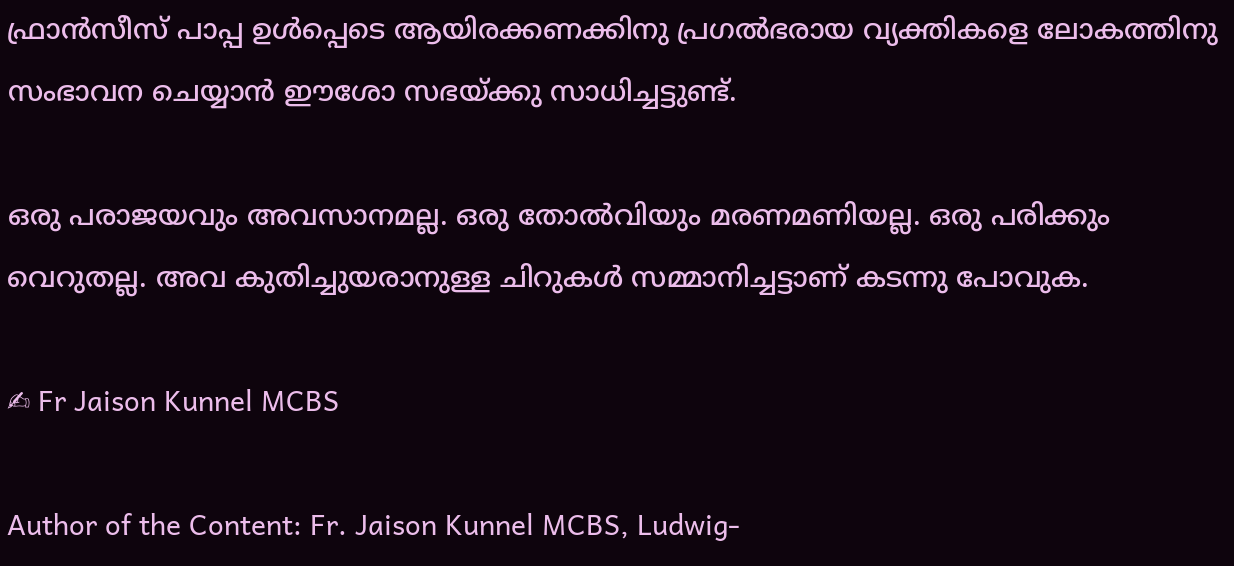ഫ്രാൻസീസ് പാപ്പ ഉൾപ്പെടെ ആയിരക്കണക്കിനു പ്രഗൽഭരായ വ്യക്തികളെ ലോകത്തിനു സംഭാവന ചെയ്യാൻ ഈശോ സഭയ്ക്കു സാധിച്ചട്ടുണ്ട്.

ഒരു പരാജയവും അവസാനമല്ല. ഒരു തോൽവിയും മരണമണിയല്ല. ഒരു പരിക്കും വെറുതല്ല. അവ കുതിച്ചുയരാനുള്ള ചിറുകൾ സമ്മാനിച്ചട്ടാണ് കടന്നു പോവുക.

✍ Fr Jaison Kunnel MCBS

Author of the Content: Fr. Jaison Kunnel MCBS, Ludwig-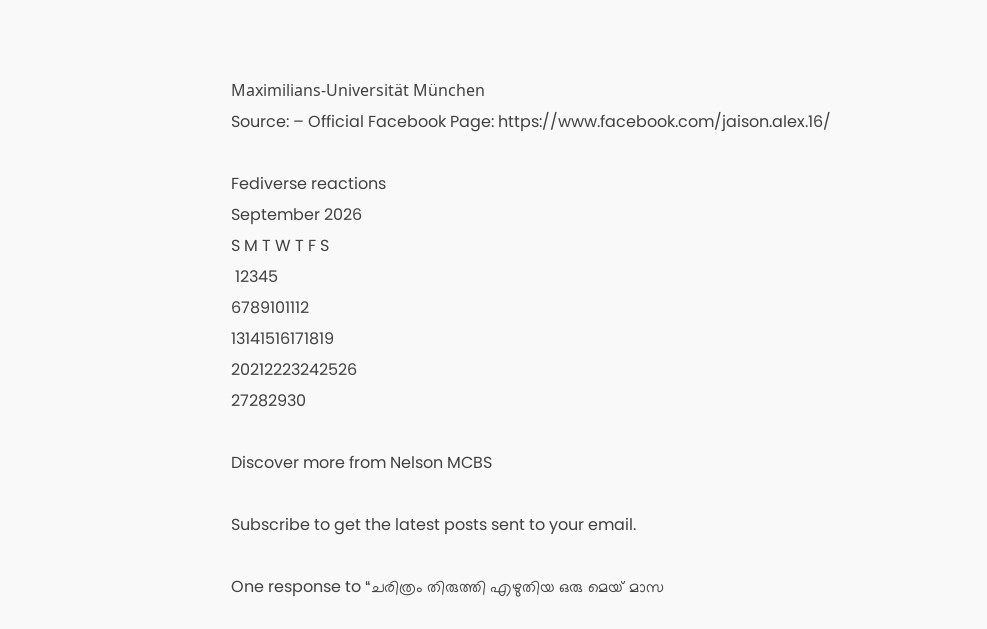Maximilians-Universität München
Source: – Official Facebook Page: https://www.facebook.com/jaison.alex.16/

Fediverse reactions
September 2026
S M T W T F S
 12345
6789101112
13141516171819
20212223242526
27282930

Discover more from Nelson MCBS

Subscribe to get the latest posts sent to your email.

One response to “ചരിത്രം തിരുത്തി എഴുതിയ ഒരു മെയ് മാസ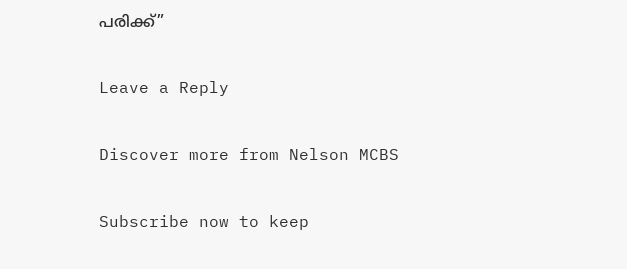പരിക്ക്”

Leave a Reply

Discover more from Nelson MCBS

Subscribe now to keep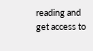reading and get access to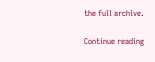the full archive.

Continue reading